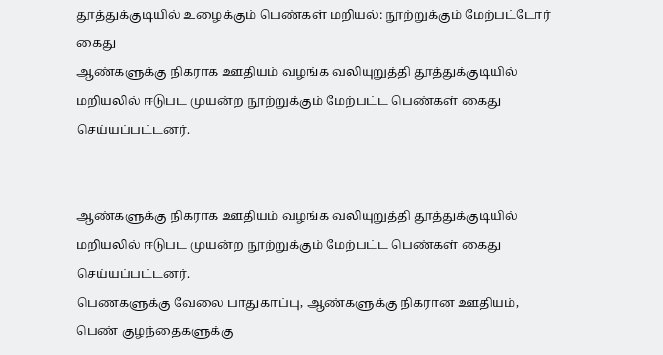தூத்துக்குடியில் உழைக்கும் பெண்கள் மறியல்: நூற்றுக்கும் மேற்பட்டோர் கைது
ஆண்களுக்கு நிகராக ஊதியம் வழங்க வலியுறுத்தி தூத்துக்குடியில் மறியலில் ஈடுபட முயன்ற நூற்றுக்கும் மேற்பட்ட பெண்கள் கைது செய்யப்பட்டனர்.


ஆண்களுக்கு நிகராக ஊதியம் வழங்க வலியுறுத்தி தூத்துக்குடியில் மறியலில் ஈடுபட முயன்ற நூற்றுக்கும் மேற்பட்ட பெண்கள் கைது செய்யப்பட்டனர்.
பெணகளுக்கு வேலை பாதுகாப்பு, ஆண்களுக்கு நிகரான ஊதியம், பெண் குழந்தைகளுக்கு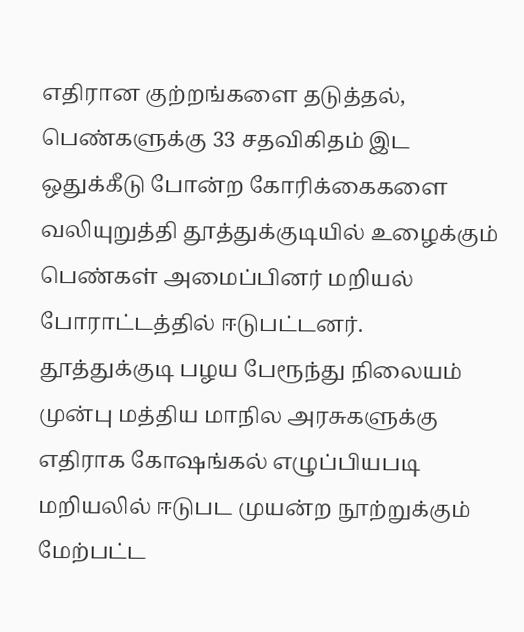எதிரான குற்றங்களை தடுத்தல், பெண்களுக்கு 33 சதவிகிதம் இட ஒதுக்கீடு போன்ற கோரிக்கைகளை வலியுறுத்தி தூத்துக்குடியில் உழைக்கும் பெண்கள் அமைப்பினர் மறியல் போராட்டத்தில் ஈடுபட்டனர்.
தூத்துக்குடி பழய பேரூந்து நிலையம் முன்பு மத்திய மாநில அரசுகளுக்கு எதிராக கோஷங்கல் எழுப்பியபடி மறியலில் ஈடுபட முயன்ற நூற்றுக்கும் மேற்பட்ட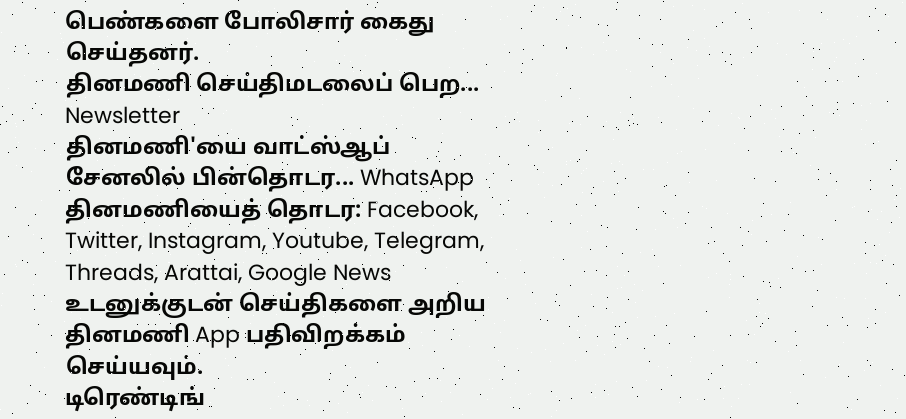பெண்களை போலிசார் கைது செய்தனர்.
தினமணி செய்திமடலைப் பெற... Newsletter
தினமணி'யை வாட்ஸ்ஆப் சேனலில் பின்தொடர... WhatsApp
தினமணியைத் தொடர: Facebook, Twitter, Instagram, Youtube, Telegram, Threads, Arattai, Google News
உடனுக்குடன் செய்திகளை அறிய தினமணி App பதிவிறக்கம் செய்யவும்.
டிரெண்டிங்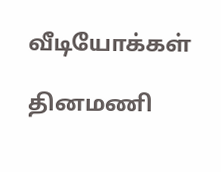வீடியோக்கள்

தினமணி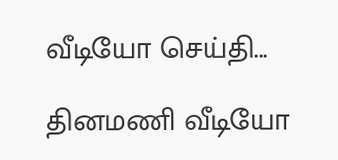வீடியோ செய்தி...

தினமணி வீடியோ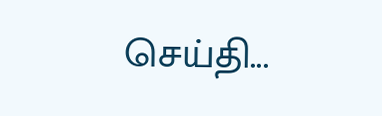செய்தி...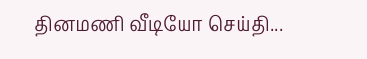தினமணி வீடியோ செய்தி...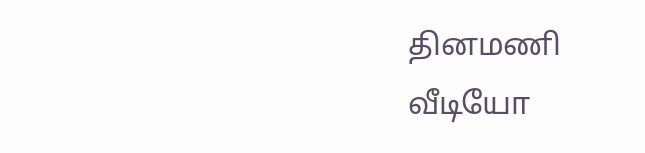தினமணி வீடியோ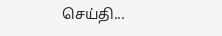செய்தி...